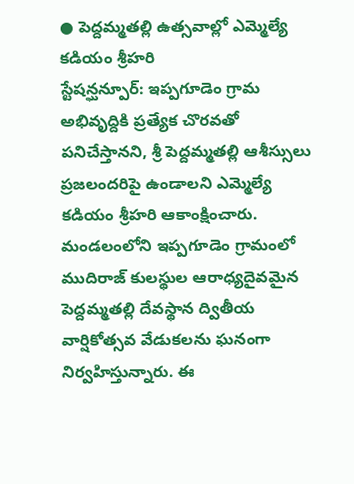● పెద్దమ్మతల్లి ఉత్సవాల్లో ఎమ్మెల్యే కడియం శ్రీహరి
స్టేషన్ఘన్పూర్: ఇప్పగూడెం గ్రామ అభివృద్దికి ప్రత్యేక చొరవతో పనిచేస్తానని, శ్రీ పెద్దమ్మతల్లి ఆశీస్సులు ప్రజలందరిపై ఉండాలని ఎమ్మెల్యే కడియం శ్రీహరి ఆకాంక్షించారు. మండలంలోని ఇప్పగూడెం గ్రామంలో ముదిరాజ్ కులస్థుల ఆరాధ్యదైవమైన పెద్దమ్మతల్లి దేవస్థాన ద్వితీయ వార్షికోత్సవ వేడుకలను ఘనంగా నిర్వహిస్తున్నారు. ఈ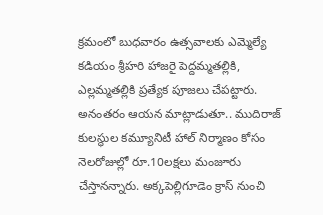క్రమంలో బుధవారం ఉత్సవాలకు ఎమ్మెల్యే కడియం శ్రీహరి హాజరై పెద్దమ్మతల్లికి, ఎల్లమ్మతల్లికి ప్రత్యేక పూజలు చేపట్టారు. అనంతరం ఆయన మాట్లాడుతూ.. ముదిరాజ్ కులస్థుల కమ్యూనిటీ హాల్ నిర్మాణం కోసం నెలరోజుల్లో రూ.10లక్షలు మంజూరు చేస్తానన్నారు. అక్కపెల్లిగూడెం క్రాస్ నుంచి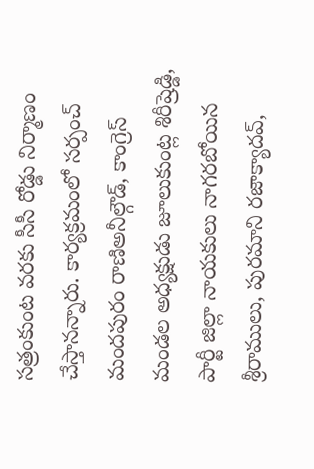సత్రంకుంట వరకు సీసీ రోడ్డు నిర్మాణం చేస్తానన్నారు. కార్యక్రమంలో సర్పంచ్ మందపురం రాణిఅనీల్గౌడ్, కాంగ్రెస్ మండల అధ్యక్షుడు జూలుకుంట్ల శిరీష్రెడ్డి, పార్టీ జిల్లా నాయకులు నాగరబోయిన శ్రీరాములు, పురమాని రజాక్యాదవ్,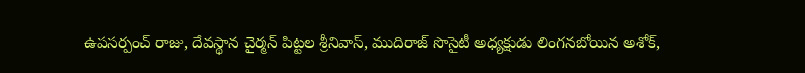ఉపసర్పంచ్ రాజు, దేవస్థాన చైర్మన్ పిట్టల శ్రీనివాస్, ముదిరాజ్ సొసైటీ అధ్యక్షుడు లింగనబోయిన అశోక్,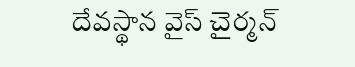దేవస్థాన వైస్ చైర్మన్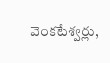వెంకటేశ్వర్లు,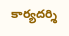కార్యదర్శి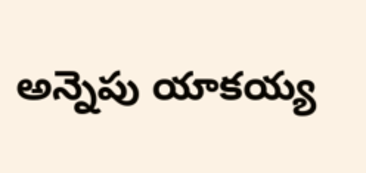అన్నెపు యాకయ్య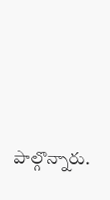పాల్గొన్నారు.